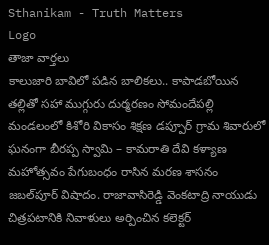Sthanikam - Truth Matters
Logo
తాజా వార్తలు
కాలుజారి బావిలో పడిన బాలికలు.. కాపాడబోయిన తల్లితో సహా ముగ్గురు దుర్మరణం సోమందేపల్లి మండలంలో కిశోరి వికాసం శిక్షణ డప్పూర్ గ్రామ శివారులో ఘనంగా బీరప్ప స్వామి – కామరాతి దేవి కళ్యాణ మహోత్సవం పేగుబంధం రాసిన మరణ శాసనం జబల్‌పూర్ విషాదం. రాజావాసిరెడ్డి వెంకటాద్రి నాయుడు చిత్రపటానికి నివాళులు అర్పించిన కలెక్టర్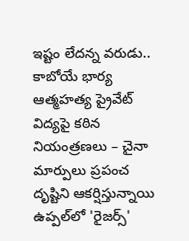ఇష్టం లేదన్న వరుడు.. కాబోయే భార్య ఆత్మహత్య ప్రైవేట్ విద్యపై కఠిన నియంత్రణలు – చైనా మార్పులు ప్రపంచ దృష్టిని ఆకర్షిస్తున్నాయి ఉప్పల్‌లో 'రైజర్స్'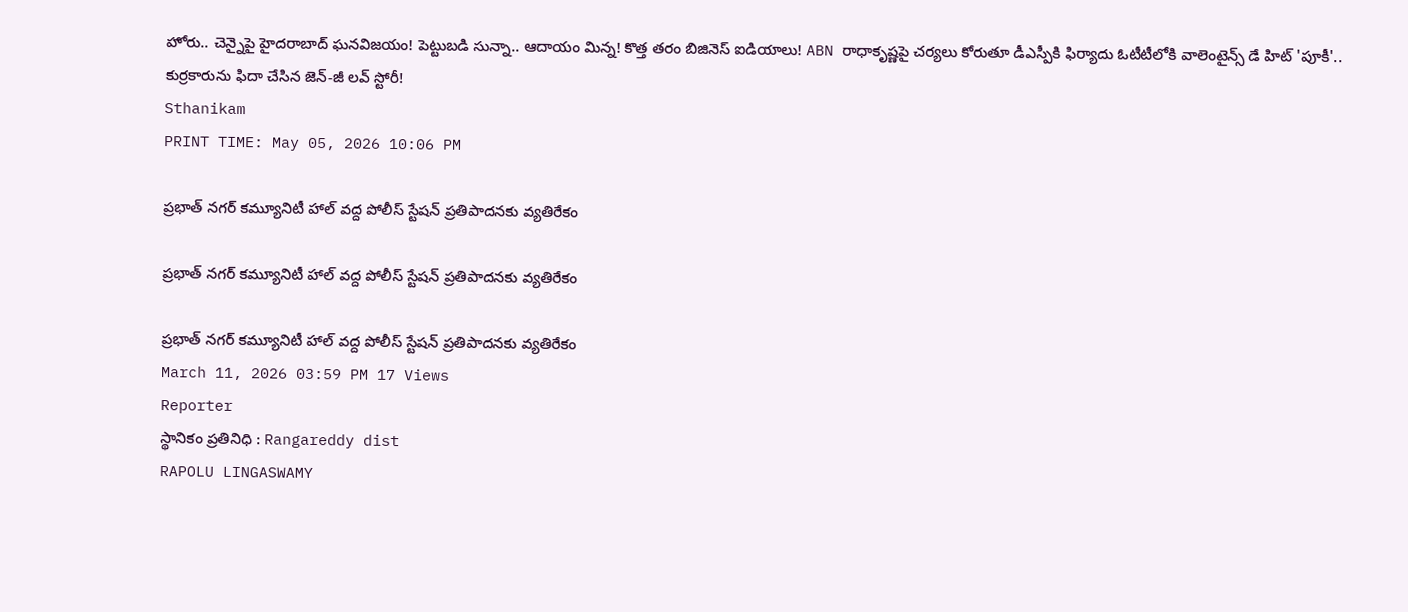హోరు.. చెన్నైపై హైదరాబాద్ ఘనవిజయం! పెట్టుబడి సున్నా.. ఆదాయం మిన్న! కొత్త తరం బిజినెస్ ఐడియాలు! ABN రాధాకృష్ణపై చర్యలు కోరుతూ డీఎస్పీకి ఫిర్యాదు ఓటీటీలోకి వాలెంటైన్స్ డే హిట్ 'పూకీ'.. కుర్రకారును ఫిదా చేసిన జెన్-జీ లవ్ స్టోరీ!
Sthanikam
PRINT TIME: May 05, 2026 10:06 PM

ప్రభాత్ నగర్ కమ్యూనిటీ హాల్ వద్ద పోలీస్ స్టేషన్ ప్రతిపాదనకు వ్యతిరేకం

ప్రభాత్ నగర్ కమ్యూనిటీ హాల్ వద్ద పోలీస్ స్టేషన్ ప్రతిపాదనకు వ్యతిరేకం

ప్రభాత్ నగర్ కమ్యూనిటీ హాల్ వద్ద పోలీస్ స్టేషన్ ప్రతిపాదనకు వ్యతిరేకం
March 11, 2026 03:59 PM 17 Views
Reporter
స్థానికం ప్రతినిధి : Rangareddy dist
RAPOLU LINGASWAMY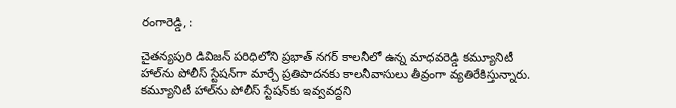రంగారెడ్డి, :

చైతన్యపురి డివిజన్ పరిధిలోని ప్రభాత్ నగర్ కాలనీలో ఉన్న మాధవరెడ్డి కమ్యూనిటీ హాల్‌ను పోలీస్ స్టేషన్‌గా మార్చే ప్రతిపాదనకు కాలనీవాసులు తీవ్రంగా వ్యతిరేకిస్తున్నారు. కమ్యూనిటీ హాల్‌ను పోలీస్ స్టేషన్‌కు ఇవ్వవద్దని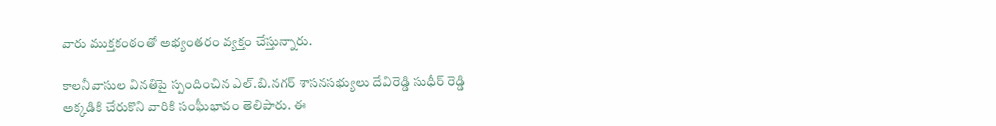వారు ముక్తకంఠంతో అభ్యంతరం వ్యక్తం చేస్తున్నారు.

కాలనీవాసుల వినతిపై స్పందించిన ఎల్.బి.నగర్ శాసనసభ్యులు దేవిరెడ్డి సుధీర్ రెడ్డి అక్కడికి చేరుకొని వారికి సంఘీభావం తెలిపారు. ఈ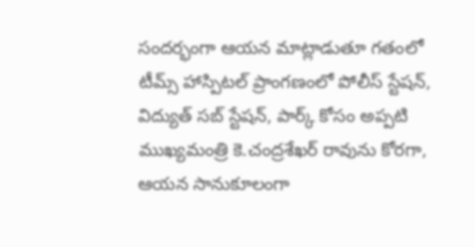సందర్భంగా ఆయన మాట్లాడుతూ గతంలో టీమ్స్ హాస్పిటల్ ప్రాంగణంలో పోలీస్ స్టేషన్, విద్యుత్ సబ్ స్టేషన్, పార్క్ కోసం అప్పటి ముఖ్యమంత్రి కె.చంద్రశేఖర్ రావును కోరగా, ఆయన సానుకూలంగా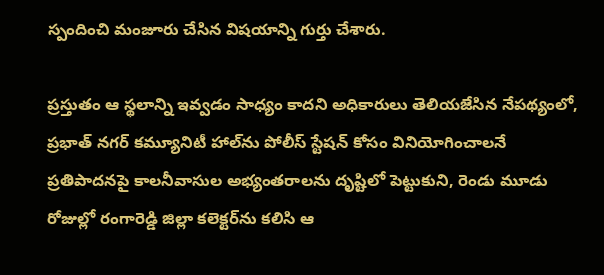స్పందించి మంజూరు చేసిన విషయాన్ని గుర్తు చేశారు.

ప్రస్తుతం ఆ స్థలాన్ని ఇవ్వడం సాధ్యం కాదని అధికారులు తెలియజేసిన నేపథ్యంలో, ప్రభాత్ నగర్ కమ్యూనిటీ హాల్‌ను పోలీస్ స్టేషన్ కోసం వినియోగించాలనే ప్రతిపాదనపై కాలనీవాసుల అభ్యంతరాలను దృష్టిలో పెట్టుకుని, రెండు మూడు రోజుల్లో రంగారెడ్డి జిల్లా కలెక్టర్‌ను కలిసి ఆ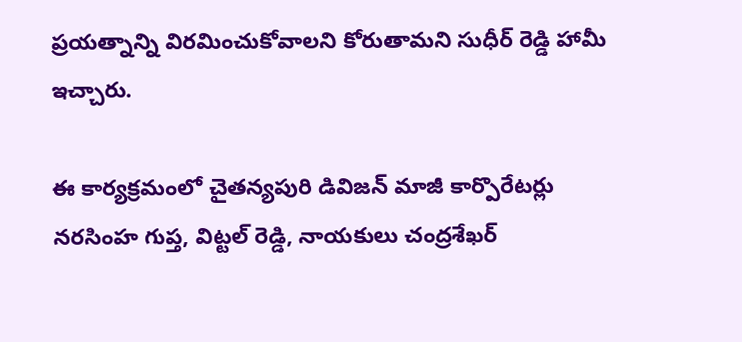ప్రయత్నాన్ని విరమించుకోవాలని కోరుతామని సుధీర్ రెడ్డి హామీ ఇచ్చారు.

ఈ కార్యక్రమంలో చైతన్యపురి డివిజన్ మాజీ కార్పొరేటర్లు నరసింహ గుప్త, విట్టల్ రెడ్డి, నాయకులు చంద్రశేఖర్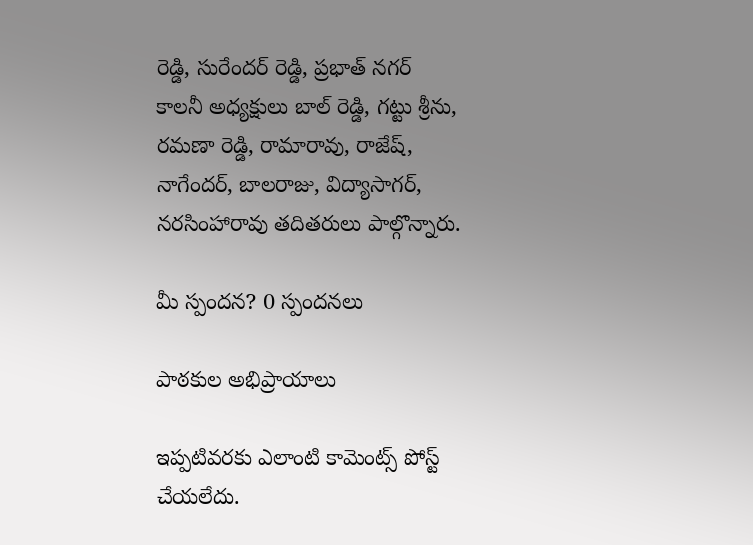రెడ్డి, సురేందర్ రెడ్డి, ప్రభాత్ నగర్ కాలనీ అధ్యక్షులు బాల్ రెడ్డి, గట్టు శ్రీను, రమణా రెడ్డి, రామారావు, రాజేష్, నాగేందర్, బాలరాజు, విద్యాసాగర్, నరసింహారావు తదితరులు పాల్గొన్నారు.

మీ స్పందన? 0 స్పందనలు

పాఠకుల అభిప్రాయాలు

ఇప్పటివరకు ఎలాంటి కామెంట్స్ పోస్ట్ చేయలేదు.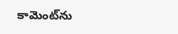కామెంట్‌ను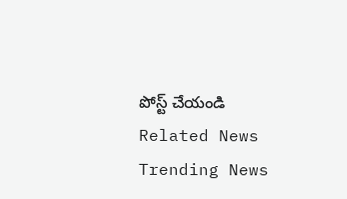పోస్ట్ చేయండి
Related News
Trending News